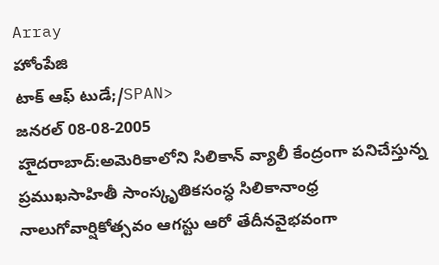Array
హోంపేజి
టాక్ ఆఫ్ టుడే;/SPAN>
జనరల్ 08-08-2005
హౖెదరాబాద్:అమెరికాలోని సిలికాన్ వ్యాలీ కేంద్రంగా పనిచేస్తున్న ప్రముఖసాహితీ సాంస్కృతికసంస్ధ సిలికానాంధ్ర నాలుగోవార్షికోత్సవం ఆగస్టు ఆరో తేదీనవైభవంగా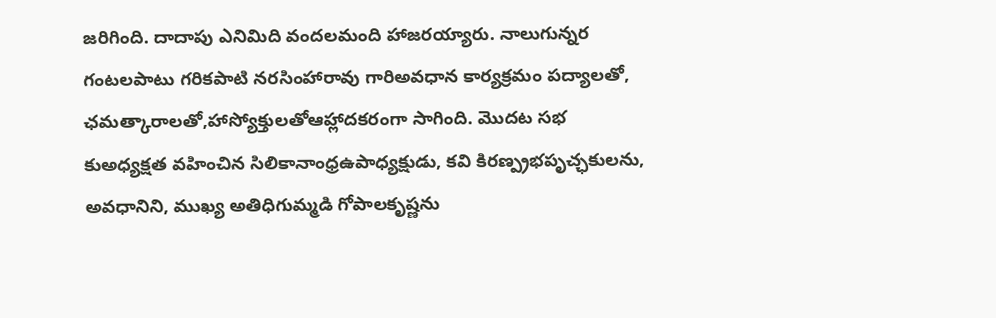జరిగింది. దాదాపు ఎనిమిది వందలమంది హాజరయ్యారు. నాలుగున్నర గంటలపాటు గరికపాటి నరసింహారావు గారిఅవధాన కార్యక్రమం పద్యాలతో, ఛమత్కారాలతో,హాస్యోక్తులతోఆహ్లాదకరంగా సాగింది. మొదట సభ కుఅధ్యక్షత వహించిన సిలికానాంధ్రఉపాధ్యక్షుడు, కవి కిరణ్ప్రభపృచ్ఛకులను, అవధానిని, ముఖ్య అతిధిగుమ్మడి గోపాలకృష్ణను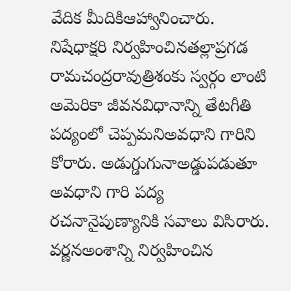వేదిక మీదికిఆహ్వానించారు. నిషేధాక్షరి నిర్వహించినతల్లాప్రగడ రామచంద్రరావుత్రిశంకు స్వర్గం లాంటి అమెరికా జీవనవిధానాన్ని తేటగీతి పద్యంలో చెప్పమనిఅవధాని గారిని కోరారు. అడుగ్డుగునాఅడ్డుపడుతూ అవధాని గారి పద్య రచనానైపుణ్యానికి సవాలు విసిరారు. వర్ణనఅంశాన్ని నిర్వహించిన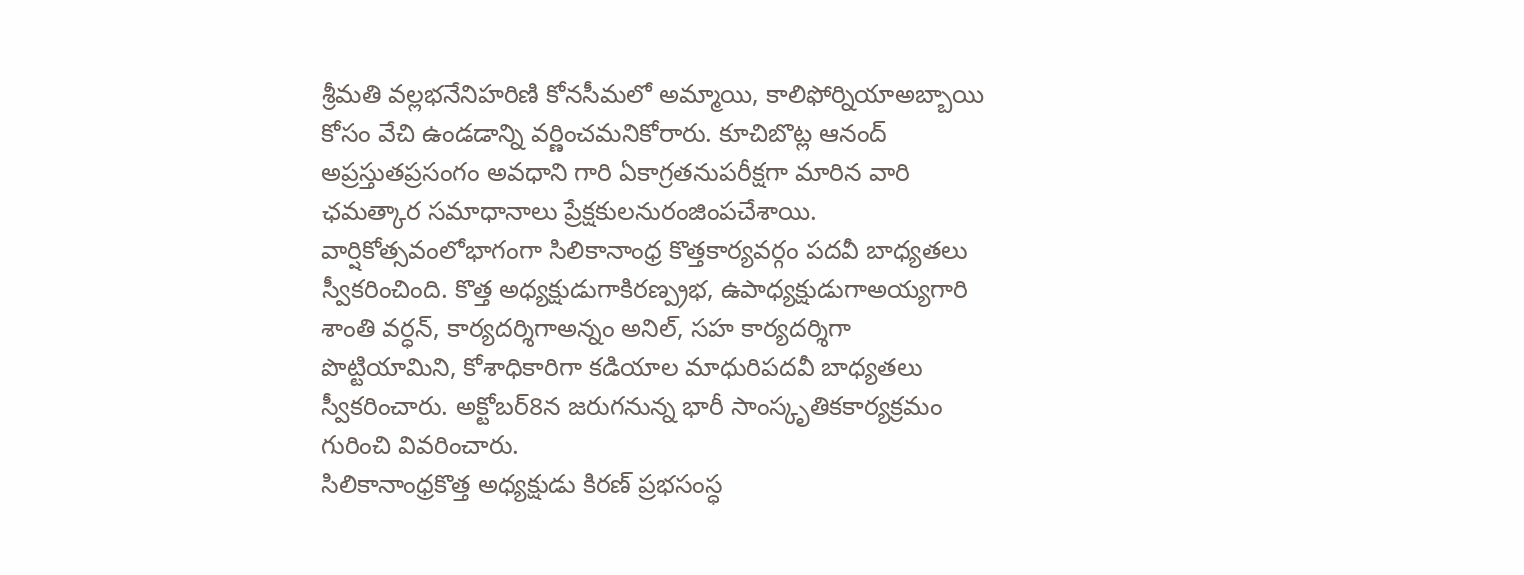శ్రీమతి వల్లభనేనిహరిణి కోనసీమలో అమ్మాయి, కాలిఫోర్నియాఅబ్బాయి కోసం వేచి ఉండడాన్ని వర్ణించమనికోరారు. కూచిబొట్ల ఆనంద్ అప్రస్తుతప్రసంగం అవధాని గారి ఏకాగ్రతనుపరీక్షగా మారిన వారి ఛమత్కార సమాధానాలు ప్రేక్షకులనురంజింపచేశాయి.
వార్షికోత్సవంలోభాగంగా సిలికానాంధ్ర కొత్తకార్యవర్గం పదవీ బాధ్యతలు
స్వీకరించింది. కొత్త అధ్యక్షుడుగాకిరణ్ప్రభ, ఉపాధ్యక్షుడుగాఅయ్యగారి శాంతి వర్ధన్, కార్యదర్శిగాఅన్నం అనిల్, సహ కార్యదర్శిగా పొట్టియామిని, కోశాధికారిగా కడియాల మాధురిపదవీ బాధ్యతలు స్వీకరించారు. అక్టోబర్8న జరుగనున్న భారీ సాంస్కృతికకార్యక్రమం గురించి వివరించారు.
సిలికానాంధ్రకొత్త అధ్యక్షుడు కిరణ్ ప్రభసంస్ధ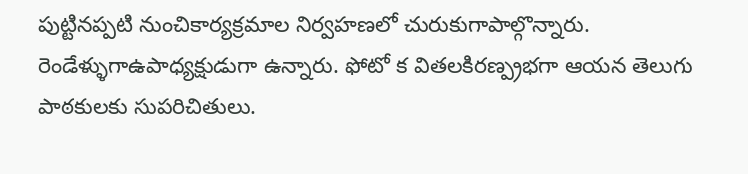పుట్టినప్పటి నుంచికార్యక్రమాల నిర్వహణలో చురుకుగాపాల్గొన్నారు. రెండేళ్ళుగాఉపాధ్యక్షుడుగా ఉన్నారు. ఫోటో క వితలకిరణ్ప్రభగా ఆయన తెలుగు పాఠకులకు సుపరిచితులు.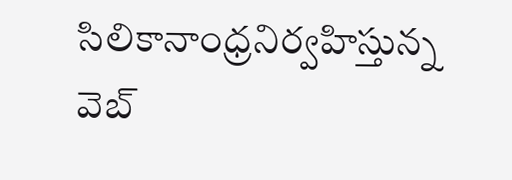సిలికానాంధ్రనిర్వహిస్తున్న వెబ్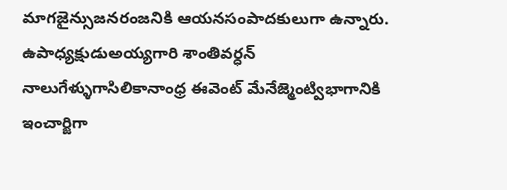మాగజైన్సుజనరంజనికి ఆయనసంపాదకులుగా ఉన్నారు. ఉపాధ్యక్షుడుఅయ్యగారి శాంతివర్ధన్ నాలుగేళ్ళుగాసిలికానాంధ్ర ఈవెంట్ మేనేజ్మెంట్విభాగానికి ఇంచార్జిగా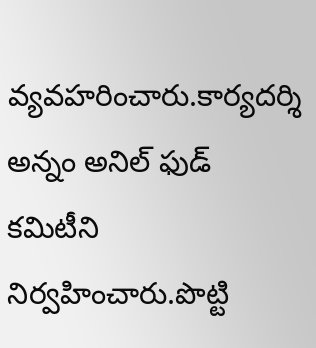వ్యవహరించారు.కార్యదర్శి అన్నం అనిల్ ఫుడ్ కమిటీని నిర్వహించారు.పొట్టి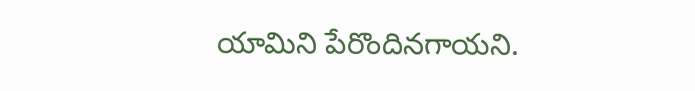యామిని పేరొందినగాయని.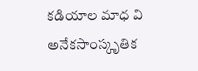కడియాల మాధ వి అనేకసాంస్కృతిక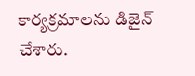కార్యక్రమాలను డిజైన్ చేశారు.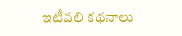ఇటీవలి కథనాలు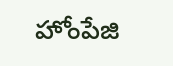హోంపేజి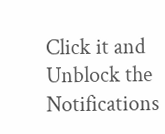Click it and Unblock the Notifications